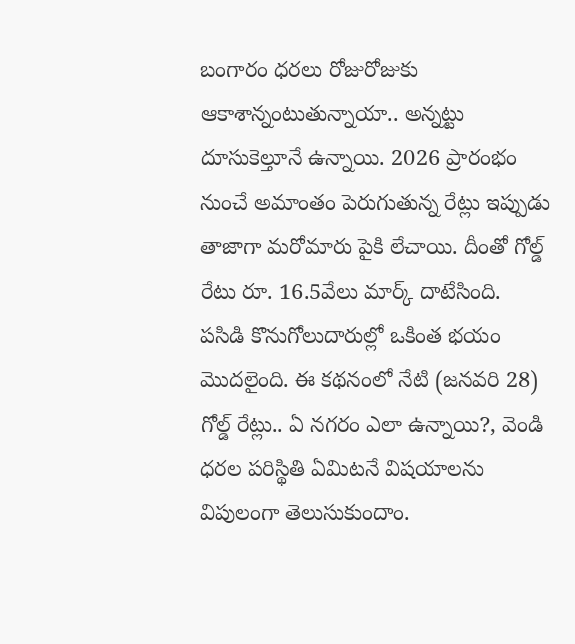బంగారం ధరలు రోజురోజుకు ఆకాశాన్నంటుతున్నాయా.. అన్నట్టు దూసుకెల్తూనే ఉన్నాయి. 2026 ప్రారంభం నుంచే అమాంతం పెరుగుతున్న రేట్లు ఇప్పుడు తాజాగా మరోమారు పైకి లేచాయి. దీంతో గోల్డ్ రేటు రూ. 16.5వేలు మార్క్ దాటేసింది. పసిడి కొనుగోలుదారుల్లో ఒకింత భయం మొదలైంది. ఈ కథనంలో నేటి (జనవరి 28) గోల్డ్ రేట్లు.. ఏ నగరం ఎలా ఉన్నాయి?, వెండి ధరల పరిస్థితి ఏమిటనే విషయాలను విపులంగా తెలుసుకుందాం.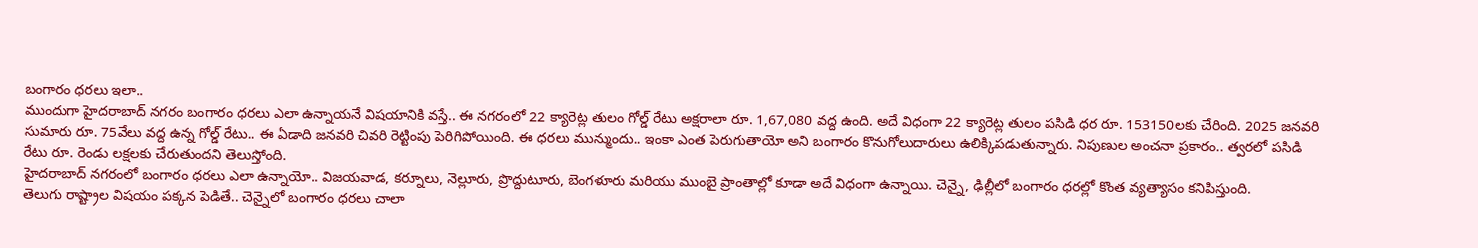బంగారం ధరలు ఇలా..
ముందుగా హైదరాబాద్ నగరం బంగారం ధరలు ఎలా ఉన్నాయనే విషయానికి వస్తే.. ఈ నగరంలో 22 క్యారెట్ల తులం గోల్డ్ రేటు అక్షరాలా రూ. 1,67,080 వద్ద ఉంది. అదే విధంగా 22 క్యారెట్ల తులం పసిడి ధర రూ. 153150లకు చేరింది. 2025 జనవరి సుమారు రూ. 75వేలు వద్ద ఉన్న గోల్డ్ రేటు.. ఈ ఏడాది జనవరి చివరి రెట్టింపు పెరిగిపోయింది. ఈ ధరలు మున్ముందు.. ఇంకా ఎంత పెరుగుతాయో అని బంగారం కొనుగోలుదారులు ఉలిక్కిపడుతున్నారు. నిపుణుల అంచనా ప్రకారం.. త్వరలో పసిడి రేటు రూ. రెండు లక్షలకు చేరుతుందని తెలుస్తోంది.
హైదరాబాద్ నగరంలో బంగారం ధరలు ఎలా ఉన్నాయో.. విజయవాడ, కర్నూలు, నెల్లూరు, ప్రొద్దుటూరు, బెంగళూరు మరియు ముంబై ప్రాంతాల్లో కూడా అదే విధంగా ఉన్నాయి. చెన్నై, ఢిల్లీలో బంగారం ధరల్లో కొంత వ్యత్యాసం కనిపిస్తుంది.
తెలుగు రాష్ట్రాల విషయం పక్కన పెడితే.. చెన్నైలో బంగారం ధరలు చాలా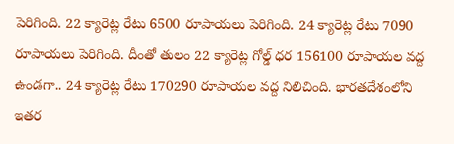పెరిగింది. 22 క్యారెట్ల రేటు 6500 రూపాయలు పెరిగింది. 24 క్యారెట్ల రేటు 7090 రూపాయలు పెరిగింది. దీంతో తులం 22 క్యారెట్ల గోల్డ్ ధర 156100 రూపాయల వద్ద ఉండగా.. 24 క్యారెట్ల రేటు 170290 రూపాయల వద్ద నిలిచింది. భారతదేశంలోని ఇతర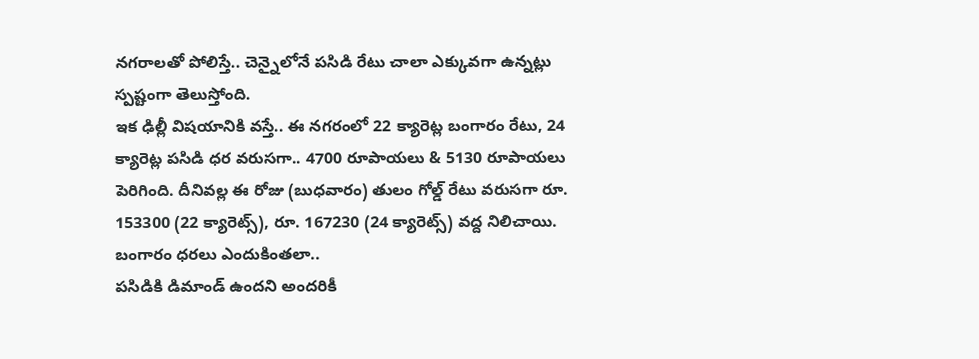నగరాలతో పోలిస్తే.. చెన్నైలోనే పసిడి రేటు చాలా ఎక్కువగా ఉన్నట్లు స్పష్టంగా తెలుస్తోంది.
ఇక ఢిల్లీ విషయానికి వస్తే.. ఈ నగరంలో 22 క్యారెట్ల బంగారం రేటు, 24 క్యారెట్ల పసిడి ధర వరుసగా.. 4700 రూపాయలు & 5130 రూపాయలు పెరిగింది. దీనివల్ల ఈ రోజు (బుధవారం) తులం గోల్డ్ రేటు వరుసగా రూ. 153300 (22 క్యారెట్స్), రూ. 167230 (24 క్యారెట్స్) వద్ద నిలిచాయి.
బంగారం ధరలు ఎందుకింతలా..
పసిడికి డిమాండ్ ఉందని అందరికీ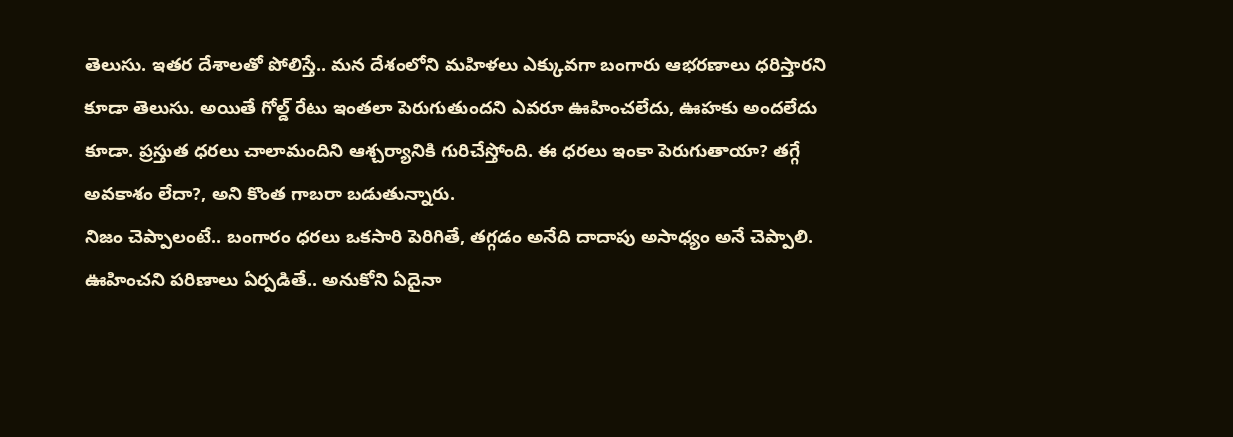తెలుసు. ఇతర దేశాలతో పోలిస్తే.. మన దేశంలోని మహిళలు ఎక్కువగా బంగారు ఆభరణాలు ధరిస్తారని కూడా తెలుసు. అయితే గోల్డ్ రేటు ఇంతలా పెరుగుతుందని ఎవరూ ఊహించలేదు, ఊహకు అందలేదు కూడా. ప్రస్తుత ధరలు చాలామందిని ఆశ్చర్యానికి గురిచేస్తోంది. ఈ ధరలు ఇంకా పెరుగుతాయా? తగ్గే అవకాశం లేదా?, అని కొంత గాబరా బడుతున్నారు.
నిజం చెప్పాలంటే.. బంగారం ధరలు ఒకసారి పెరిగితే, తగ్గడం అనేది దాదాపు అసాధ్యం అనే చెప్పాలి. ఊహించని పరిణాలు ఏర్పడితే.. అనుకోని ఏదైనా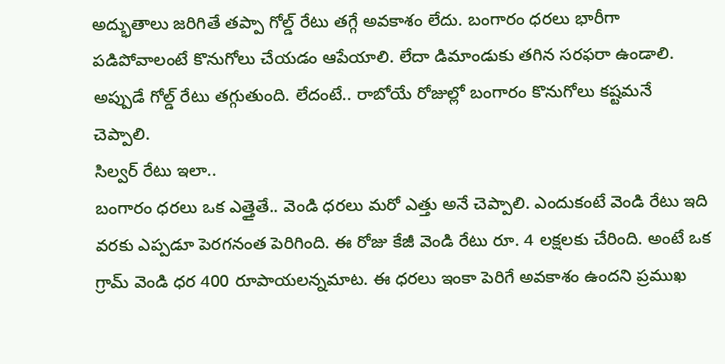అద్భుతాలు జరిగితే తప్పా గోల్డ్ రేటు తగ్గే అవకాశం లేదు. బంగారం ధరలు భారీగా పడిపోవాలంటే కొనుగోలు చేయడం ఆపేయాలి. లేదా డిమాండుకు తగిన సరఫరా ఉండాలి. అప్పుడే గోల్డ్ రేటు తగ్గుతుంది. లేదంటే.. రాబోయే రోజుల్లో బంగారం కొనుగోలు కష్టమనే చెప్పాలి.
సిల్వర్ రేటు ఇలా..
బంగారం ధరలు ఒక ఎత్తైతే.. వెండి ధరలు మరో ఎత్తు అనే చెప్పాలి. ఎందుకంటే వెండి రేటు ఇది వరకు ఎప్పడూ పెరగనంత పెరిగింది. ఈ రోజు కేజీ వెండి రేటు రూ. 4 లక్షలకు చేరింది. అంటే ఒక గ్రామ్ వెండి ధర 400 రూపాయలన్నమాట. ఈ ధరలు ఇంకా పెరిగే అవకాశం ఉందని ప్రముఖ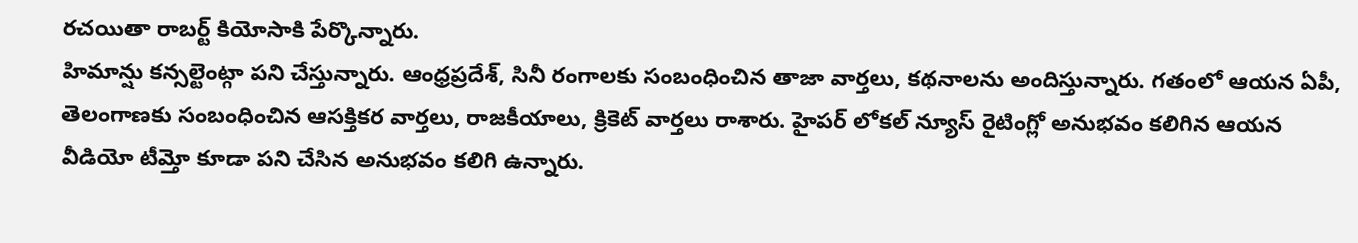రచయితా రాబర్ట్ కియోసాకి పేర్కొన్నారు.
హిమాన్షు కన్సల్టెంట్గా పని చేస్తున్నారు. ఆంధ్రప్రదేశ్, సినీ రంగాలకు సంబంధించిన తాజా వార్తలు, కథనాలను అందిస్తున్నారు. గతంలో ఆయన ఏపీ, తెలంగాణకు సంబంధించిన ఆసక్తికర వార్తలు, రాజకీయాలు, క్రికెట్ వార్తలు రాశారు. హైపర్ లోకల్ న్యూస్ రైటింగ్లో అనుభవం కలిగిన ఆయన వీడియో టీమ్తో కూడా పని చేసిన అనుభవం కలిగి ఉన్నారు.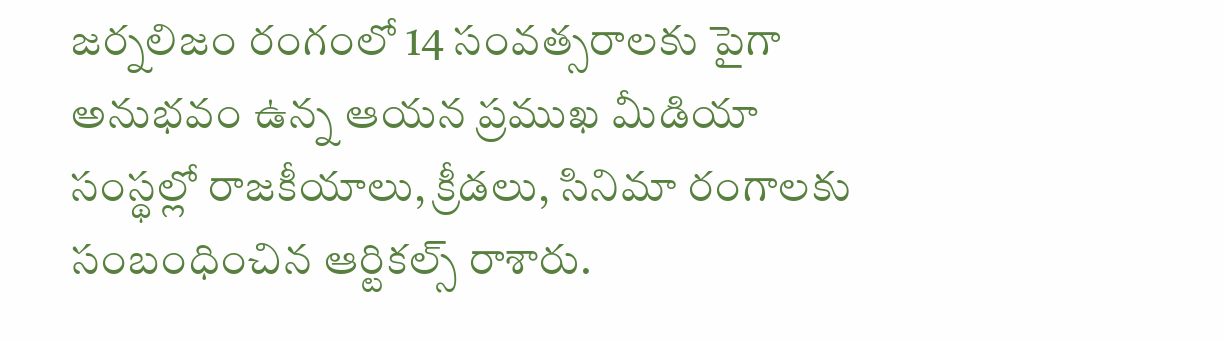జర్నలిజం రంగంలో 14 సంవత్సరాలకు పైగా అనుభవం ఉన్న ఆయన ప్రముఖ మీడియా సంస్థల్లో రాజకీయాలు, క్రీడలు, సినిమా రంగాలకు సంబంధించిన ఆర్టికల్స్ రాశారు.